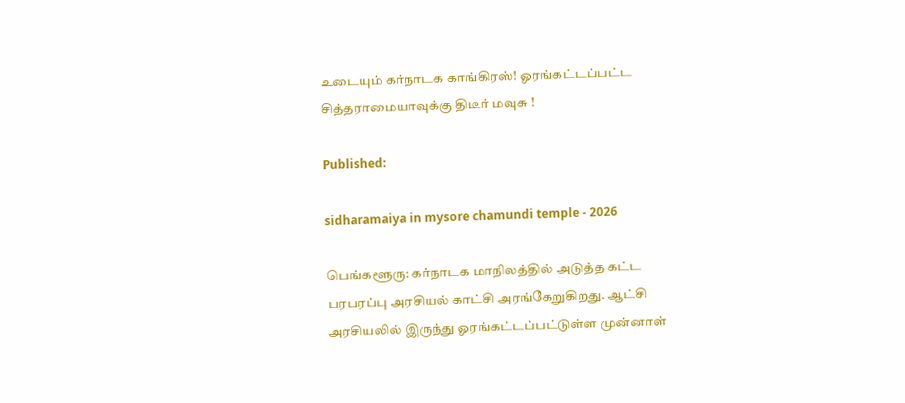உடையும் கர்நாடக காங்கிரஸ்! ஓரங்கட்டப்பட்ட சித்தராமையாவுக்கு திடீர் மவுசு !

Published:

sidharamaiya in mysore chamundi temple - 2026

பெங்களூரு: கர்நாடக மாநிலத்தில் அடுத்த கட்ட பரபரப்பு அரசியல் காட்சி அரங்கேறுகிறது. ஆட்சி அரசியலில் இருந்து ஓரங்கட்டப்பட்டுள்ள முன்னாள்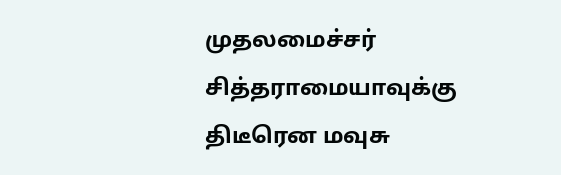முதலமைச்சர் சித்தராமையாவுக்கு திடீரென மவுசு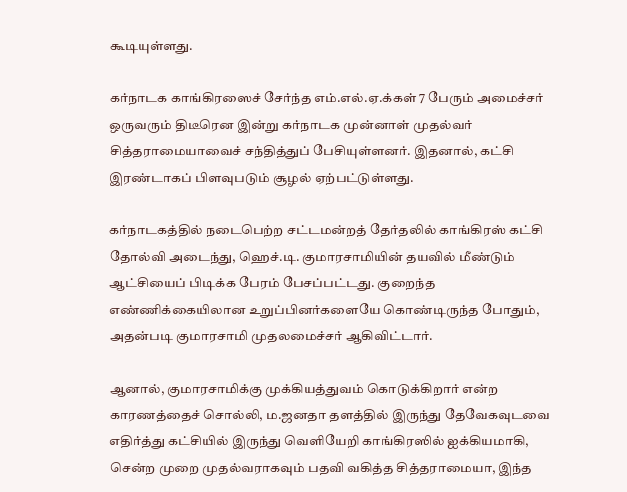கூடியுள்ளது.

கர்நாடக காங்கிரஸைச் சேர்ந்த எம்.எல்.ஏ.க்கள் 7 பேரும் அமைச்சர் ஒருவரும் திடீரென இன்று கர்நாடக முன்னாள் முதல்வர் சித்தராமையாவைச் சந்தித்துப் பேசியுள்ளனர். இதனால், கட்சி இரண்டாகப் பிளவுபடும் சூழல் ஏற்பட்டுள்ளது.

கர்நாடகத்தில் நடைபெற்ற சட்டமன்றத் தேர்தலில் காங்கிரஸ் கட்சி தோல்வி அடைந்து, ஹெச்.டி. குமாரசாமியின் தயவில் மீண்டும் ஆட்சியைப் பிடிக்க பேரம் பேசப்பட்டது. குறைந்த எண்ணிக்கையிலான உறுப்பினர்களையே கொண்டிருந்த போதும், அதன்படி குமாரசாமி முதலமைச்சர் ஆகிவிட்டார்.

ஆனால், குமாரசாமிக்கு முக்கியத்துவம் கொடுக்கிறார் என்ற காரணத்தைச் சொல்லி, ம.ஜனதா தளத்தில் இருந்து தேவேகவுடவை எதிர்த்து கட்சியில் இருந்து வெளியேறி காங்கிரஸில் ஐக்கியமாகி, சென்ற முறை முதல்வராகவும் பதவி வகித்த சித்தராமையா, இந்த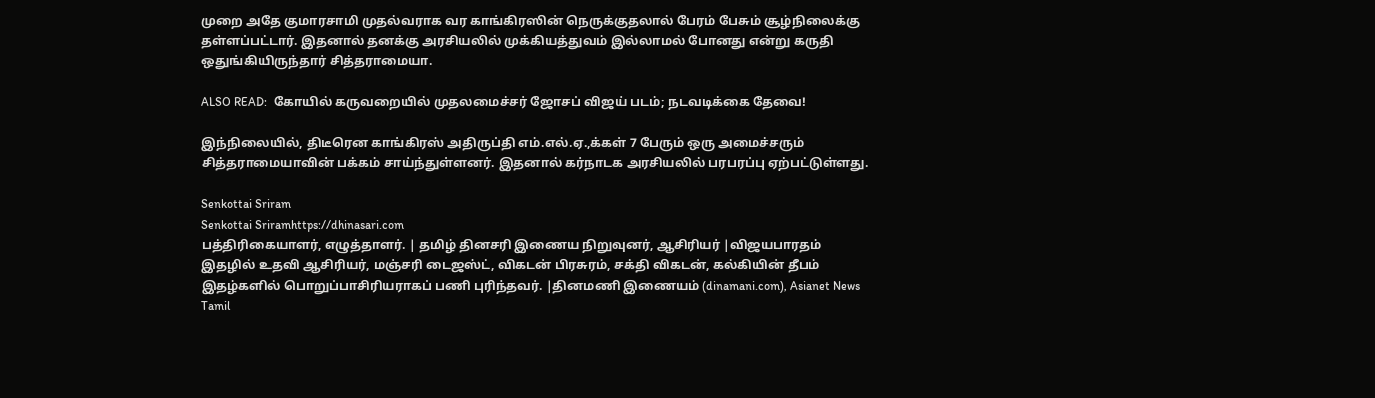முறை அதே குமாரசாமி முதல்வராக வர காங்கிரஸின் நெருக்குதலால் பேரம் பேசும் சூழ்நிலைக்கு தள்ளப்பட்டார். இதனால் தனக்கு அரசியலில் முக்கியத்துவம் இல்லாமல் போனது என்று கருதி ஒதுங்கியிருந்தார் சித்தராமையா.

ALSO READ:  கோயில் கருவறையில் முதலமைச்சர் ஜோசப் விஜய் படம்; நடவடிக்கை தேவை!

இந்நிலையில், திடீரென காங்கிரஸ் அதிருப்தி எம்.எல்.ஏ.,க்கள் 7 பேரும் ஒரு அமைச்சரும் சித்தராமையாவின் பக்கம் சாய்ந்துள்ளனர். இதனால் கர்நாடக அரசியலில் பரபரப்பு ஏற்பட்டுள்ளது.

Senkottai Sriram
Senkottai Sriramhttps://dhinasari.com
பத்திரிகையாளர், எழுத்தாளர். | தமிழ் தினசரி இணைய நிறுவுனர், ஆசிரியர் |விஜயபாரதம் இதழில் உதவி ஆசிரியர், மஞ்சரி டைஜஸ்ட், விகடன் பிரசுரம், சக்தி விகடன், கல்கியின் தீபம் இதழ்களில் பொறுப்பாசிரியராகப் பணி புரிந்தவர். |தினமணி இணையம் (dinamani.com), Asianet News Tamil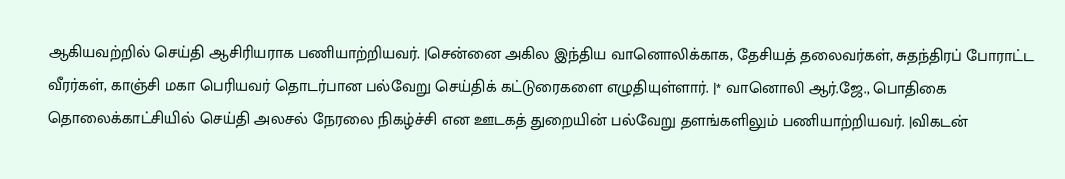ஆகியவற்றில் செய்தி ஆசிரியராக பணியாற்றியவர். |சென்னை அகில இந்திய வானொலிக்காக, தேசியத் தலைவர்கள், சுதந்திரப் போராட்ட வீரர்கள், காஞ்சி மகா பெரியவர் தொடர்பான பல்வேறு செய்திக் கட்டுரைகளை எழுதியுள்ளார். |* வானொலி ஆர்.ஜே., பொதிகை தொலைக்காட்சியில் செய்தி அலசல் நேரலை நிகழ்ச்சி என ஊடகத் துறையின் பல்வேறு தளங்களிலும் பணியாற்றியவர். |விகடன்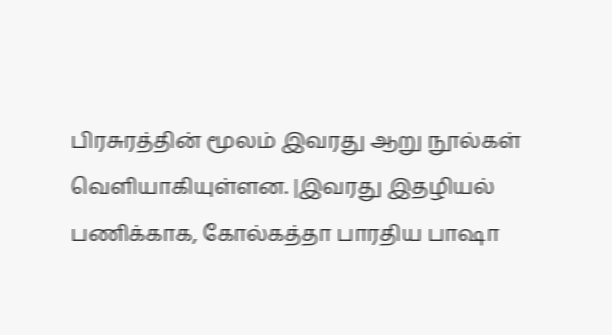பிரசுரத்தின் மூலம் இவரது ஆறு நூல்கள் வெளியாகியுள்ளன. |இவரது இதழியல் பணிக்காக, கோல்கத்தா பாரதிய பாஷா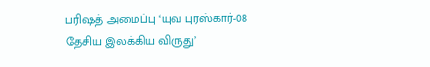பரிஷத் அமைப்பு ‘யுவ புரஸ்கார்-08 தேசிய இலக்கிய விருது’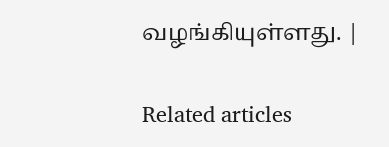வழங்கியுள்ளது. |

Related articles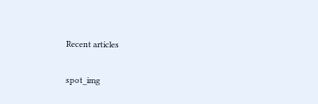Recent articles

spot_img